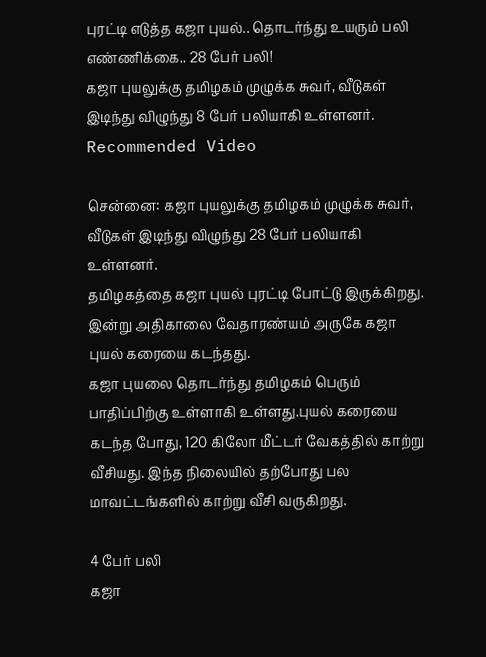புரட்டி எடுத்த கஜா புயல்.. தொடர்ந்து உயரும் பலி எண்ணிக்கை.. 28 பேர் பலி!
கஜா புயலுக்கு தமிழகம் முழுக்க சுவர், வீடுகள் இடிந்து விழுந்து 8 பேர் பலியாகி உள்ளனர்.
Recommended Video

சென்னை: கஜா புயலுக்கு தமிழகம் முழுக்க சுவர், வீடுகள் இடிந்து விழுந்து 28 பேர் பலியாகி உள்ளனர்.
தமிழகத்தை கஜா புயல் புரட்டி போட்டு இருக்கிறது. இன்று அதிகாலை வேதாரண்யம் அருகே கஜா புயல் கரையை கடந்தது.
கஜா புயலை தொடர்ந்து தமிழகம் பெரும் பாதிப்பிற்கு உள்ளாகி உள்ளது.புயல் கரையை கடந்த போது, 120 கிலோ மீட்டர் வேகத்தில் காற்று வீசியது. இந்த நிலையில் தற்போது பல மாவட்டங்களில் காற்று வீசி வருகிறது.

4 பேர் பலி
கஜா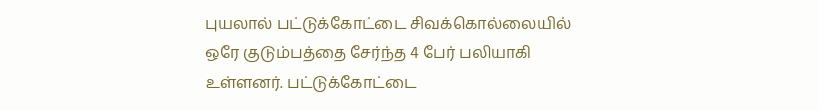புயலால் பட்டுக்கோட்டை சிவக்கொல்லையில் ஒரே குடும்பத்தை சேர்ந்த 4 பேர் பலியாகி உள்ளனர். பட்டுக்கோட்டை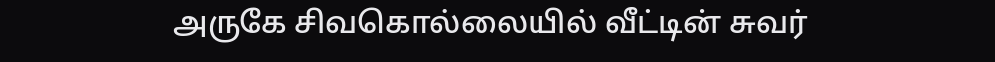அருகே சிவகொல்லையில் வீட்டின் சுவர்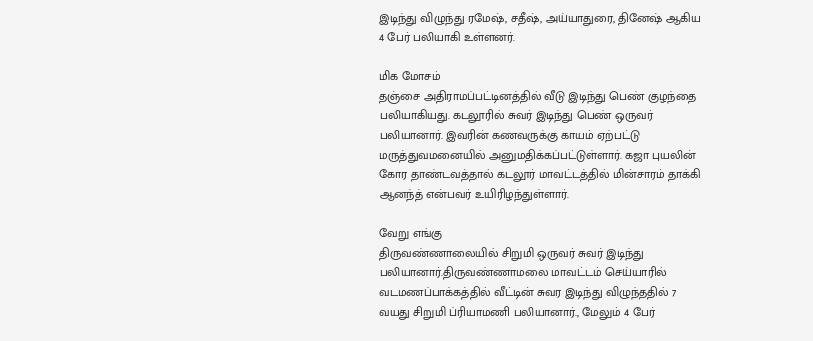இடிந்து விழுந்து ரமேஷ், சதீஷ், அய்யாதுரை, தினேஷ் ஆகிய 4 பேர் பலியாகி உள்ளனர்.

மிக மோசம்
தஞ்சை அதிராமப்பட்டினத்தில் வீடு இடிந்து பெண் குழந்தை பலியாகியது. கடலூரில் சுவர் இடிந்து பெண் ஒருவர் பலியானார். இவரின் கணவருக்கு காயம் ஏற்பட்டு மருத்துவமனையில் அனுமதிக்கப்பட்டுள்ளார். கஜா புயலின் கோர தாண்டவத்தால் கடலூர் மாவட்டத்தில் மின்சாரம் தாக்கி ஆனந்த் என்பவர் உயிரிழந்துள்ளார்.

வேறு எங்கு
திருவண்ணாலையில் சிறுமி ஒருவர் சுவர் இடிந்து பலியானார்.திருவண்ணாமலை மாவட்டம் செய்யாரில் வடமணப்பாக்கத்தில் வீட்டின் சுவர இடிந்து விழுந்ததில் 7 வயது சிறுமி ப்ரியாமணி பலியானார்., மேலும் 4 பேர்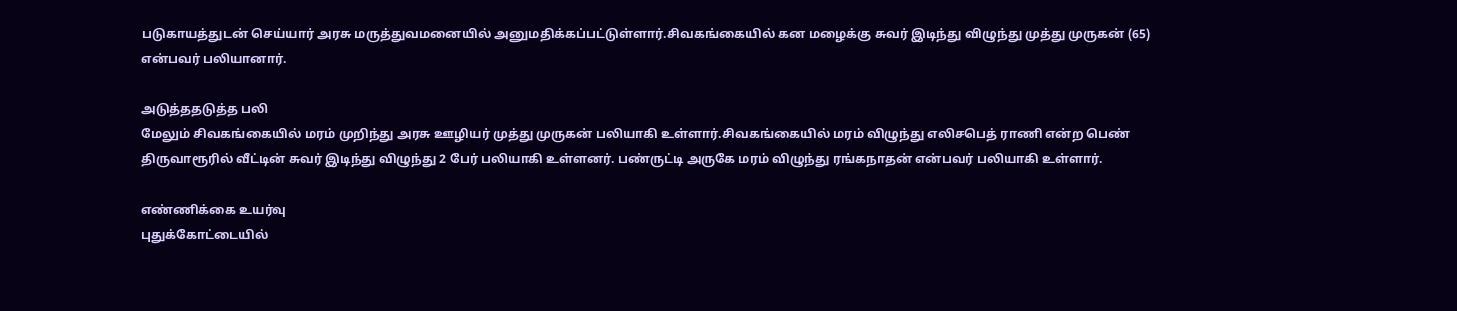படுகாயத்துடன் செய்யார் அரசு மருத்துவமனையில் அனுமதிக்கப்பட்டுள்ளார்.சிவகங்கையில் கன மழைக்கு சுவர் இடிந்து விழுந்து முத்து முருகன் (65) என்பவர் பலியானார்.

அடுத்ததடுத்த பலி
மேலும் சிவகங்கையில் மரம் முறிந்து அரசு ஊழியர் முத்து முருகன் பலியாகி உள்ளார்.சிவகங்கையில் மரம் விழுந்து எலிசபெத் ராணி என்ற பெண் திருவாரூரில் வீட்டின் சுவர் இடிந்து விழுந்து 2 பேர் பலியாகி உள்ளனர். பண்ருட்டி அருகே மரம் விழுந்து ரங்கநாதன் என்பவர் பலியாகி உள்ளார்.

எண்ணிக்கை உயர்வு
புதுக்கோட்டையில்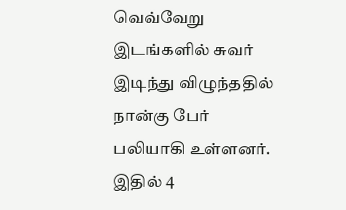வெவ்வேறு இடங்களில் சுவர் இடிந்து விழுந்ததில் நான்கு பேர் பலியாகி உள்ளனர். இதில் 4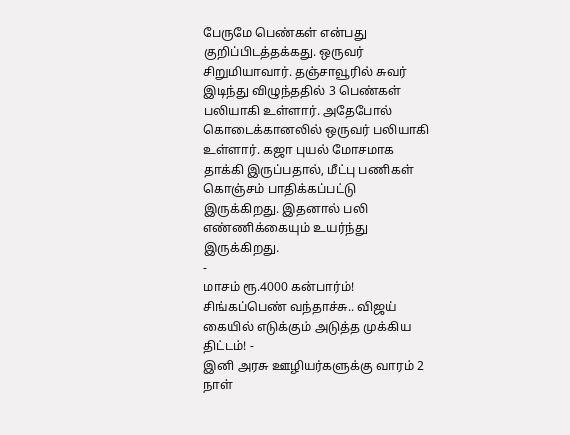பேருமே பெண்கள் என்பது குறிப்பிடத்தக்கது. ஒருவர் சிறுமியாவார். தஞ்சாவூரில் சுவர் இடிந்து விழுந்ததில் 3 பெண்கள் பலியாகி உள்ளார். அதேபோல் கொடைக்கானலில் ஒருவர் பலியாகி உள்ளார். கஜா புயல் மோசமாக தாக்கி இருப்பதால், மீட்பு பணிகள் கொஞ்சம் பாதிக்கப்பட்டு இருக்கிறது. இதனால் பலி எண்ணிக்கையும் உயர்ந்து இருக்கிறது.
-
மாசம் ரூ.4000 கன்பார்ம்! சிங்கப்பெண் வந்தாச்சு.. விஜய் கையில் எடுக்கும் அடுத்த முக்கிய திட்டம்! -
இனி அரசு ஊழியர்களுக்கு வாரம் 2 நாள்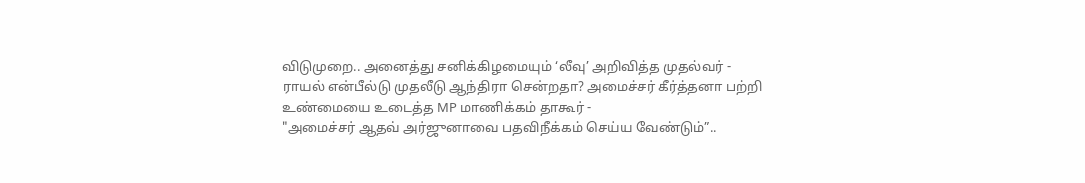விடுமுறை.. அனைத்து சனிக்கிழமையும் ‘லீவு’ அறிவித்த முதல்வர் -
ராயல் என்பீல்டு முதலீடு ஆந்திரா சென்றதா? அமைச்சர் கீர்த்தனா பற்றி உண்மையை உடைத்த MP மாணிக்கம் தாகூர் -
"அமைச்சர் ஆதவ் அர்ஜுனாவை பதவிநீக்கம் செய்ய வேண்டும்”..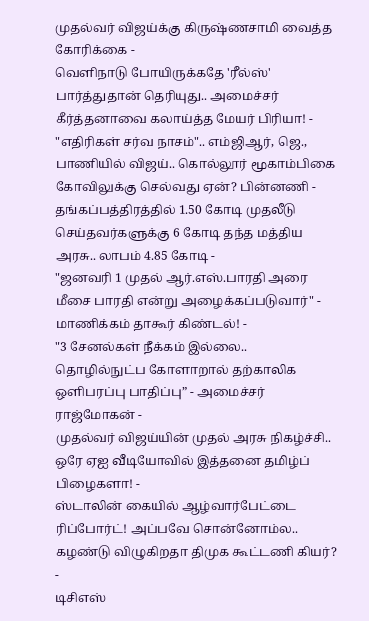முதல்வர் விஜய்க்கு கிருஷ்ணசாமி வைத்த கோரிக்கை -
வெளிநாடு போயிருக்கதே 'ரீல்ஸ்' பார்த்துதான் தெரியுது.. அமைச்சர் கீர்த்தனாவை கலாய்த்த மேயர் பிரியா! -
"எதிரிகள் சர்வ நாசம்".. எம்ஜிஆர், ஜெ., பாணியில் விஜய்.. கொல்லூர் மூகாம்பிகை கோவிலுக்கு செல்வது ஏன்? பின்னணி -
தங்கப்பத்திரத்தில் 1.50 கோடி முதலீடு செய்தவர்களுக்கு 6 கோடி தந்த மத்திய அரசு.. லாபம் 4.85 கோடி -
"ஜனவரி 1 முதல் ஆர்.எஸ்.பாரதி அரை மீசை பாரதி என்று அழைக்கப்படுவார்" - மாணிக்கம் தாகூர் கிண்டல்! -
"3 சேனல்கள் நீக்கம் இல்லை.. தொழில்நுட்ப கோளாறால் தற்காலிக ஒளிபரப்பு பாதிப்பு” - அமைச்சர் ராஜ்மோகன் -
முதல்வர் விஜய்யின் முதல் அரசு நிகழ்ச்சி.. ஒரே ஏஐ வீடியோவில் இத்தனை தமிழ்ப் பிழைகளா! -
ஸ்டாலின் கையில் ஆழ்வார்பேட்டை ரிப்போர்ட்! அப்பவே சொன்னோம்ல.. கழண்டு விழுகிறதா திமுக கூட்டணி கியர்? -
டிசிஎஸ்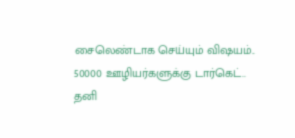சைலெண்டாக செய்யும் விஷயம்.. 50000 ஊழியர்களுக்கு டார்கெட்.. தனி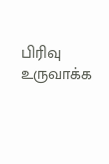பிரிவு உருவாக்க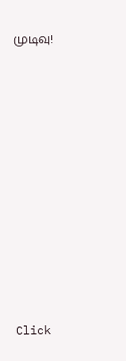முடிவு!












Click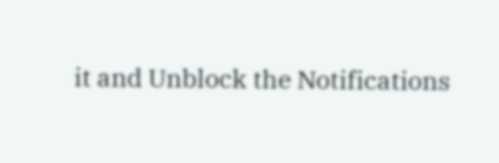it and Unblock the Notifications